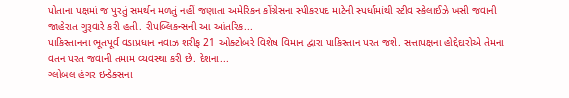પોતાના પક્ષમાં જ પુરતું સમર્થન મળતું નહીં જણાતા અમેરિકન કોંગ્રેસના સ્પીકરપદ માટેની સ્પર્ધામાંથી સ્ટીવ સ્કેલાઈઝે ખસી જવાની જાહેરાત ગુરૂવારે કરી હતી. રીપબ્લિકન્સની આ આંતરિક...
પાકિસ્તાનના ભૂતપૂર્વ વડાપ્રધાન નવાઝ શરીફ 21 ઓક્ટોબરે વિશેષ વિમાન દ્વારા પાકિસ્તાન પરત જશે. સત્તાપક્ષના હોદ્દેદારોએ તેમના વતન પરત જવાની તમામ વ્યવસ્થા કરી છે. દેશના...
ગ્લોબલ હંગર ઇન્ડેક્સના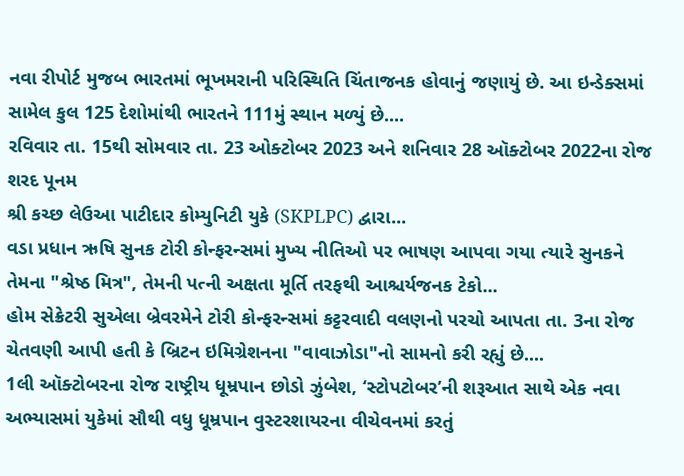નવા રીપોર્ટ મુજબ ભારતમાં ભૂખમરાની પરિસ્થિતિ ચિંતાજનક હોવાનું જણાયું છે. આ ઇન્ડેક્સમાં સામેલ કુલ 125 દેશોમાંથી ભારતને 111મું સ્થાન મળ્યું છે....
રવિવાર તા. 15થી સોમવાર તા. 23 ઓક્ટોબર 2023 અને શનિવાર 28 ઑક્ટોબર 2022ના રોજ શરદ પૂનમ
શ્રી કચ્છ લેઉઆ પાટીદાર કોમ્યુનિટી યુકે (SKPLPC) દ્વારા...
વડા પ્રધાન ઋષિ સુનક ટોરી કોન્ફરન્સમાં મુખ્ય નીતિઓ પર ભાષણ આપવા ગયા ત્યારે સુનકને તેમના "શ્રેષ્ઠ મિત્ર", તેમની પત્ની અક્ષતા મૂર્તિ તરફથી આશ્ચર્યજનક ટેકો...
હોમ સેક્રેટરી સુએલા બ્રેવરમેને ટોરી કોન્ફરન્સમાં કટ્ટરવાદી વલણનો પરચો આપતા તા. 3ના રોજ ચેતવણી આપી હતી કે બ્રિટન ઇમિગ્રેશનના "વાવાઝોડા"નો સામનો કરી રહ્યું છે....
1લી ઑક્ટોબરના રોજ રાષ્ટ્રીય ધૂમ્રપાન છોડો ઝુંબેશ, ‘સ્ટોપટોબર’ની શરૂઆત સાથે એક નવા અભ્યાસમાં યુકેમાં સૌથી વધુ ધૂમ્રપાન વુસ્ટરશાયરના વીચેવનમાં કરતું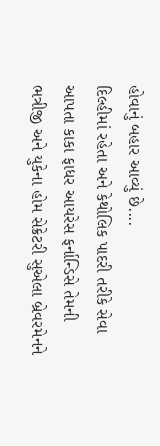હોવાનું બહાર આવ્યું છે....
દિલ્હીમાં રહેતા અને કેથોલિક પાદરી તરીકે સેવા આપતા કાકા ફાધર આયરેસ ફર્નાન્ડિસે તેમની ભત્રીજી અને યુકેના હોમ સેક્રેટરી સુએલા બ્રેવરમેનને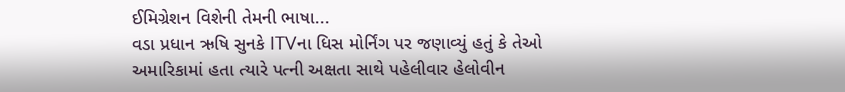ઈમિગ્રેશન વિશેની તેમની ભાષા...
વડા પ્રધાન ઋષિ સુનકે ITVના ધિસ મોર્નિંગ પર જણાવ્યું હતું કે તેઓ અમારિકામાં હતા ત્યારે પત્ની અક્ષતા સાથે પહેલીવાર હેલોવીન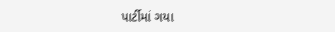પાર્ટીમાં ગયા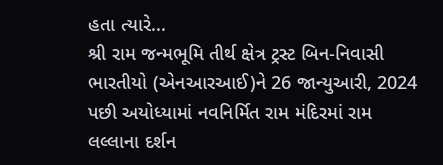હતા ત્યારે...
શ્રી રામ જન્મભૂમિ તીર્થ ક્ષેત્ર ટ્રસ્ટ બિન-નિવાસી ભારતીયો (એનઆરઆઈ)ને 26 જાન્યુઆરી, 2024 પછી અયોધ્યામાં નવનિર્મિત રામ મંદિરમાં રામ લલ્લાના દર્શન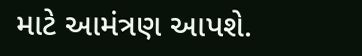માટે આમંત્રણ આપશે.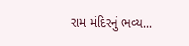રામ મંદિરનું ભવ્ય...